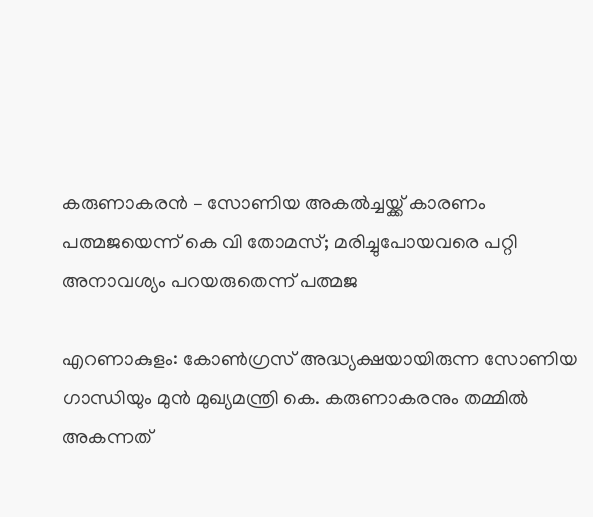കരുണാകരൻ – സോണിയ അകൽച്ചയ്ക്ക് കാരണം പത്മജയെന്ന് കെ വി തോമസ്; മരിച്ചുപോയവരെ പറ്റി അനാവശ്യം പറയരുതെന്ന് പത്മജ

എറണാകുളം: കോൺഗ്രസ് അദ്ധ്യക്ഷയായിരുന്ന സോണിയ ഗാന്ധിയും മുൻ മുഖ്യമന്ത്രി കെ. കരുണാകരനും തമ്മിൽ അകന്നത്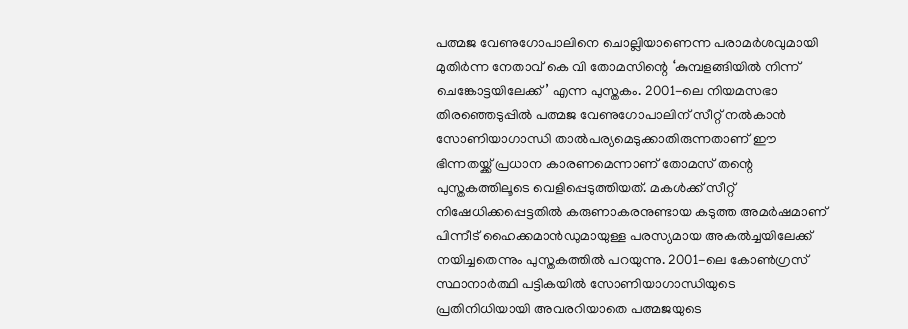പത്മജ വേണുഗോപാലിനെ ചൊല്ലിയാണെന്ന പരാമർശവുമായി മുതിർന്ന നേതാവ് കെ വി തോമസിന്റെ ‘കുമ്പളങ്ങിയിൽ നിന്ന് ചെങ്കോട്ടയിലേക്ക്’ എന്ന പുസ്തകം. 2001-ലെ നിയമസഭാ തിരഞ്ഞെടുപ്പിൽ പത്മജ വേണുഗോപാലിന് സീറ്റ് നൽകാൻ സോണിയാഗാന്ധി താൽപര്യമെടുക്കാതിരുന്നതാണ് ഈ ഭിന്നതയ്ക്ക് പ്രധാന കാരണമെന്നാണ് തോമസ് തന്റെ പുസ്തകത്തിലൂടെ വെളിപ്പെടുത്തിയത്. മകൾക്ക് സീറ്റ് നിഷേധിക്കപ്പെട്ടതിൽ കരുണാകരനുണ്ടായ കടുത്ത അമർഷമാണ് പിന്നീട് ഹൈക്കമാൻഡുമായുള്ള പരസ്യമായ അകൽച്ചയിലേക്ക് നയിച്ചതെന്നും പുസ്തകത്തിൽ പറയുന്നു. 2001-ലെ കോൺഗ്രസ് സ്ഥാനാർത്ഥി പട്ടികയിൽ സോണിയാഗാന്ധിയുടെ പ്രതിനിധിയായി അവരറിയാതെ പത്മജയുടെ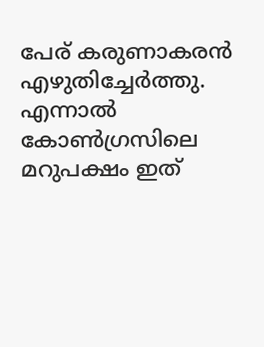പേര് കരുണാകരൻ എഴുതിച്ചേർത്തു. എന്നാൽ കോൺഗ്രസിലെ മറുപക്ഷം ഇത്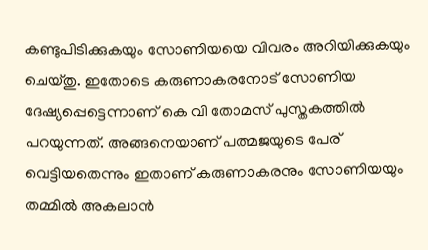കണ്ടുപിടിക്കുകയും സോണിയയെ വിവരം അറിയിക്കുകയും ചെയ്തു. ഇതോടെ കരുണാകരനോട് സോണിയ ദേഷ്യപ്പെട്ടെന്നാണ് കെ വി തോമസ് പുസ്തകത്തിൽ പറയുന്നത്. അങ്ങനെയാണ് പത്മജയുടെ പേര് വെട്ടിയതെന്നും ഇതാണ് കരുണാകരനും സോണിയയും തമ്മിൽ അകലാൻ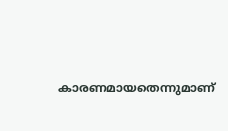കാരണമായതെന്നുമാണ്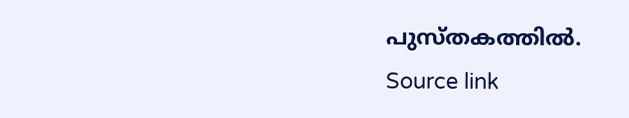പുസ്തകത്തിൽ.
Source link